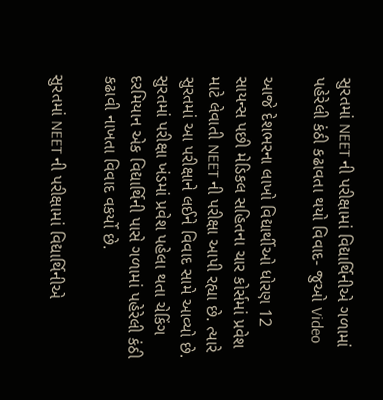સુરતમાં NEET ની પરીક્ષામાં વિદ્યાર્થિનીએ ગળામાં પહેરેલી કંઠી કઢાવતા થયો વિવાદ- જુઓ Video

આજે દેશભરના લાખો વિદ્યાર્થીઓ ધોરણ 12 સાયન્સ પછી મેડિકલ સહિતના ચાર કોર્સમાં પ્રવેશ માટે લેવાતી NEET ની પરીક્ષા આપી રહ્યા છે. ત્યારે સુરતમાં આ પરીક્ષાને લઈને વિવાદ સામે આવ્યો છે. સુરતમાં પરીક્ષા ખંડમાં પ્રવેશ પહેલા થતા ચેકિંગ દરમિયાન એક વિદ્યાર્થિની પાસે ગળામાં પહેરેલી કંઠી કઢાવી નાખતા વિવાદ વકર્યો છે.

સુરતમાં NEET ની પરીક્ષામાં વિદ્યાર્થિનીએ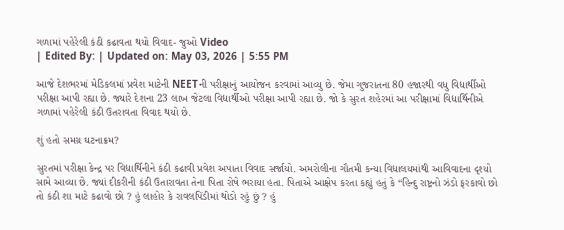ગળામાં પહેરેલી કંઠી કઢાવતા થયો વિવાદ- જુઓ Video
| Edited By: | Updated on: May 03, 2026 | 5:55 PM

આજે દેશભરમાં મેડિકલમાં પ્રવેશ માટેની NEETની પરીક્ષાનું આયોજન કરવામાં આવ્યુ છે. જેમા ગુજરાતના 80 હજારથી વધુ વિદ્યાર્થીઓ પરીક્ષા આપી રહ્યા છે. જ્યારે દેશના 23 લાખ જેટલા વિદ્યાર્થીઓ પરીક્ષા આપી રહ્યા છે. જો કે સુરત શહેરમાં આ પરીક્ષામાં વિદ્યાર્થિનીએ ગળામાં પહેરેલી કંઠી ઉતરાવતા વિવાદ થયો છે.

શું હતો સમગ્ર ઘટનાક્રમ?

સુરતમાં પરીક્ષા કેન્દ્ર પર વિદ્યાર્થિનીને કંઠી કઢાવી પ્રવેશ અપાતા વિવાદ સર્જાયો. અમરોલીના ગૌતમી કન્યા વિદ્યાલયમાંથી આવિવાદના દૃશ્યો સામે આવ્યા છે. જ્યાં દીકરીની કંઠી ઉતારાવતા તેના પિતા રોષે ભરાયા હતા. પિતાએ આક્ષેપ કરતા કહ્યું હતું કે “હિન્દુ રાષ્ટ્રનો ઝંડો ફરકાવો છો તો કંઠી શા માટે કઢાવો છો ? હું લાહોર કે રાવલપિંડીમાં થોડો રહું છું ? હું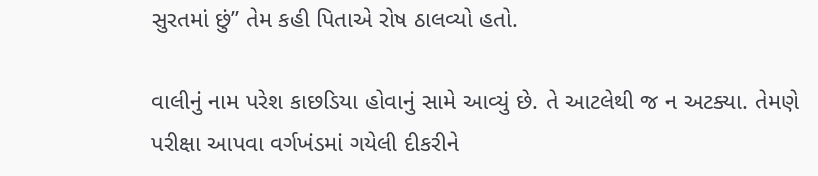સુરતમાં છું” તેમ કહી પિતાએ રોષ ઠાલવ્યો હતો.

વાલીનું નામ પરેશ કાછડિયા હોવાનું સામે આવ્યું છે. તે આટલેથી જ ન અટક્યા. તેમણે પરીક્ષા આપવા વર્ગખંડમાં ગયેલી દીકરીને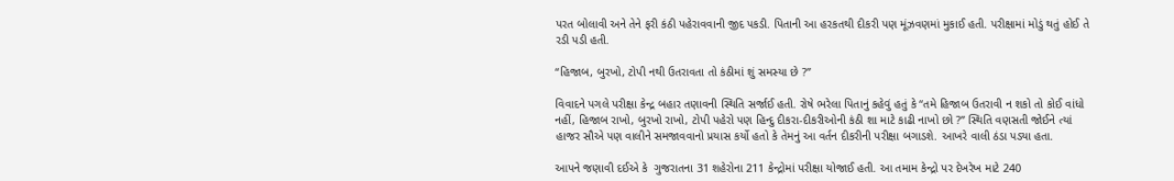પરત બોલાવી અને તેને ફરી કંઠી પહેરાવવાની જીદ પકડી. પિતાની આ હરકતથી દીકરી પણ મૂંઝવણમાં મુકાઈ હતી. પરીક્ષામાં મોડું થતું હોઈ તે રડી પડી હતી.

“હિજાબ, બુરખો, ટોપી નથી ઉતરાવતા તો કંઠીમાં શું સમસ્યા છે ?”

વિવાદને પગલે પરીક્ષા કેન્દ્ર બહાર તણાવની સ્થિતિ સર્જાઈ હતી. રોષે ભરેલા પિતાનું કહેવું હતું કે “તમે હિજાબ ઉતરાવી ન શકો તો કોઈ વાંધો નહીં, હિજાબ રાખો, બુરખો રાખો, ટોપી પહેરો પણ હિન્દુ દીકરા-દીકરીઓની કંઠી શા માટે કાઢી નાખો છો ?” સ્થિતિ વણસતી જોઈને ત્યાં હાજર સૌએ પણ વાલીને સમજાવવાનો પ્રયાસ કર્યો હતો કે તેમનું આ વર્તન દીકરીની પરીક્ષા બગાડશે. આખરે વાલી ઠંડા પડ્યા હતા.

આપને જણાવી દઈએ કે  ગુજરાતના 31 શહેરોના 211 કેન્દ્રોમાં પરીક્ષા યોજાઈ હતી. આ તમામ કેન્દ્રો પર દેખરેખ માટે 240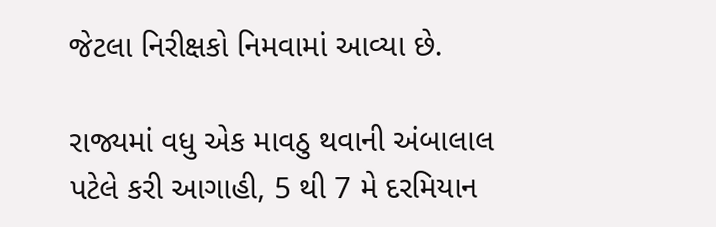જેટલા નિરીક્ષકો નિમવામાં આવ્યા છે.

રાજ્યમાં વધુ એક માવઠુ થવાની અંબાલાલ પટેલે કરી આગાહી, 5 થી 7 મે દરમિયાન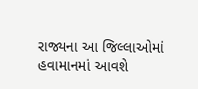રાજ્યના આ જિલ્લાઓમાં હવામાનમાં આવશે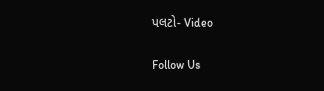પલટો- Video

Follow Us